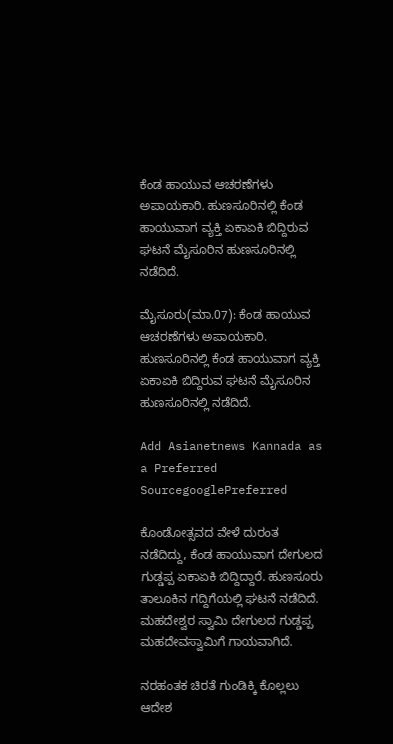ಕೆಂಡ ಹಾಯುವ ಆಚರಣೆಗಳು ಅಪಾಯಕಾರಿ. ಹುಣಸೂರಿನಲ್ಲಿ ಕೆಂಡ ಹಾಯುವಾಗ ವ್ಯಕ್ತಿ ಏಕಾಏಕಿ ಬಿದ್ದಿರುವ ಘಟನೆ ಮೈಸೂರಿನ ಹುಣಸೂರಿನಲ್ಲಿ ನಡೆದಿದೆ.

ಮೈಸೂರು(ಮಾ.07): ಕೆಂಡ ಹಾಯುವ ಆಚರಣೆಗಳು ಅಪಾಯಕಾರಿ. ಹುಣಸೂರಿನಲ್ಲಿ ಕೆಂಡ ಹಾಯುವಾಗ ವ್ಯಕ್ತಿ ಏಕಾಏಕಿ ಬಿದ್ದಿರುವ ಘಟನೆ ಮೈಸೂರಿನ ಹುಣಸೂರಿನಲ್ಲಿ ನಡೆದಿದೆ.

Add Asianetnews Kannada as a Preferred SourcegooglePreferred

ಕೊಂಡೋತ್ಸವದ ವೇಳೆ ದುರಂತ ನಡೆದಿದ್ದು, ಕೆಂಡ ಹಾಯುವಾಗ ದೇಗುಲದ ಗುಡ್ಡಪ್ಪ ಏಕಾಏಕಿ ಬಿದ್ದಿದ್ದಾರೆ. ಹುಣಸೂರು ತಾಲೂಕಿನ ಗದ್ದಿಗೆಯಲ್ಲಿ ಘಟನೆ ನಡೆದಿದೆ. ಮಹದೇಶ್ವರ ಸ್ವಾಮಿ ದೇಗುಲದ ಗುಡ್ಡಪ್ಪ ಮಹದೇವಸ್ವಾಮಿಗೆ ಗಾಯವಾಗಿದೆ.

ನರಹಂತಕ ಚಿರತೆ ಗುಂಡಿಕ್ಕಿ ಕೊಲ್ಲಲು ಆದೇಶ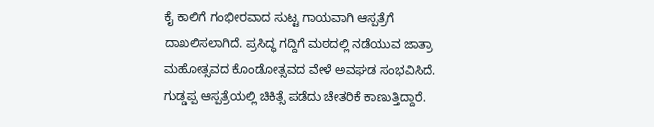ಕೈ ಕಾಲಿಗೆ ಗಂಭೀರವಾದ ಸುಟ್ಟ ಗಾಯವಾಗಿ ಆಸ್ಪತ್ರೆಗೆ ದಾಖಲಿಸಲಾಗಿದೆ. ಪ್ರಸಿದ್ಧ ಗದ್ದಿಗೆ ಮಠದಲ್ಲಿ ನಡೆಯುವ ಜಾತ್ರಾ ಮಹೋತ್ಸವದ ಕೊಂಡೋತ್ಸವದ ವೇಳೆ ಅವಘಡ ಸಂಭವಿಸಿದೆ. ಗುಡ್ಡಪ್ಪ ಆಸ್ಪತ್ರೆಯಲ್ಲಿ ಚಿಕಿತ್ಸೆ ಪಡೆದು ಚೇತರಿಕೆ ಕಾಣುತ್ತಿದ್ದಾರೆ.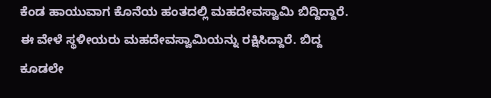ಕೆಂಡ ಹಾಯುವಾಗ ಕೊನೆಯ ಹಂತದಲ್ಲಿ ಮಹದೇವಸ್ವಾಮಿ ಬಿದ್ದಿದ್ದಾರೆ. ಈ ವೇಳೆ ಸ್ಥಳೀಯರು ಮಹದೇವಸ್ವಾಮಿಯನ್ನು ರಕ್ಷಿಸಿದ್ದಾರೆ. ಬಿದ್ದ ಕೂಡಲೇ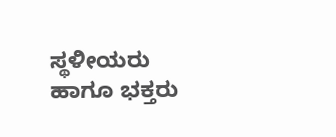ಸ್ಥಳೀಯರು ಹಾಗೂ ಭಕ್ತರು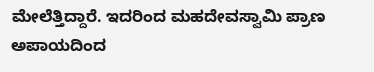ಮೇಲೆತ್ತಿದ್ದಾರೆ. ಇದರಿಂದ ಮಹದೇವಸ್ವಾಮಿ ಪ್ರಾಣ ಅಪಾಯದಿಂದ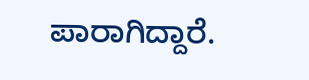ಪಾರಾಗಿದ್ದಾರೆ.